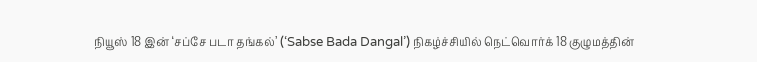நியூஸ் 18 இன் ‘சப்சே படா தங்கல்’ (‘Sabse Bada Dangal’) நிகழ்ச்சியில் நெட்வொர்க் 18 குழுமத்தின்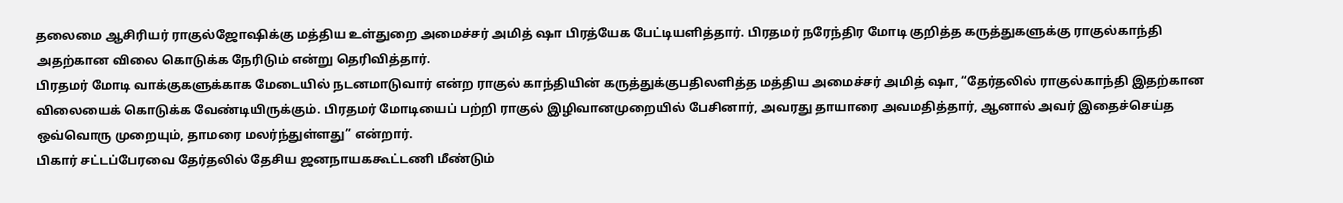தலைமை ஆசிரியர் ராகுல்ஜோஷிக்கு மத்திய உள்துறை அமைச்சர் அமித் ஷா பிரத்யேக பேட்டியளித்தார். பிரதமர் நரேந்திர மோடி குறித்த கருத்துகளுக்கு ராகுல்காந்தி அதற்கான விலை கொடுக்க நேரிடும் என்று தெரிவித்தார்.
பிரதமர் மோடி வாக்குகளுக்காக மேடையில் நடனமாடுவார் என்ற ராகுல் காந்தியின் கருத்துக்குபதிலளித்த மத்திய அமைச்சர் அமித் ஷா, “தேர்தலில் ராகுல்காந்தி இதற்கான விலையைக் கொடுக்க வேண்டியிருக்கும். பிரதமர் மோடியைப் பற்றி ராகுல் இழிவானமுறையில் பேசினார், அவரது தாயாரை அவமதித்தார், ஆனால் அவர் இதைச்செய்த ஒவ்வொரு முறையும், தாமரை மலர்ந்துள்ளது” என்றார்.
பிகார் சட்டப்பேரவை தேர்தலில் தேசிய ஜனநாயககூட்டணி மீண்டும்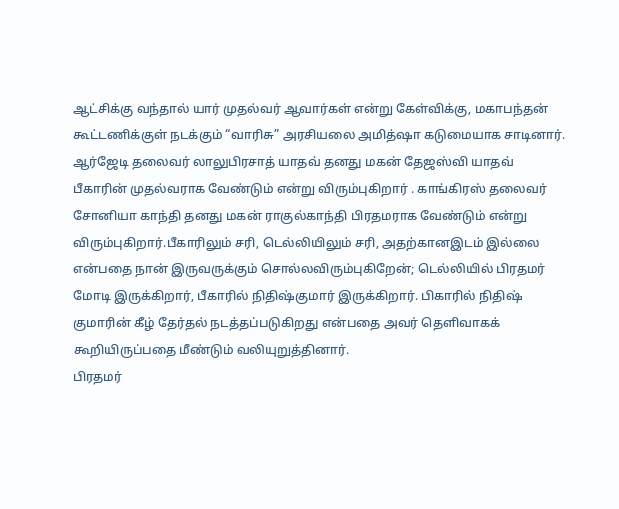ஆட்சிக்கு வந்தால் யார் முதல்வர் ஆவார்கள் என்று கேள்விக்கு, மகாபந்தன் கூட்டணிக்குள் நடக்கும் “வாரிசு” அரசியலை அமித்ஷா கடுமையாக சாடினார். ஆர்ஜேடி தலைவர் லாலுபிரசாத் யாதவ் தனது மகன் தேஜஸ்வி யாதவ் பீகாரின் முதல்வராக வேண்டும் என்று விரும்புகிறார் . காங்கிரஸ் தலைவர் சோனியா காந்தி தனது மகன் ராகுல்காந்தி பிரதமராக வேண்டும் என்று விரும்புகிறார்.பீகாரிலும் சரி, டெல்லியிலும் சரி, அதற்கானஇடம் இல்லை என்பதை நான் இருவருக்கும் சொல்லவிரும்புகிறேன்; டெல்லியில் பிரதமர் மோடி இருக்கிறார், பீகாரில் நிதிஷ்குமார் இருக்கிறார். பிகாரில் நிதிஷ் குமாரின் கீழ் தேர்தல் நடத்தப்படுகிறது என்பதை அவர் தெளிவாகக் கூறியிருப்பதை மீண்டும் வலியுறுத்தினார்.
பிரதமர்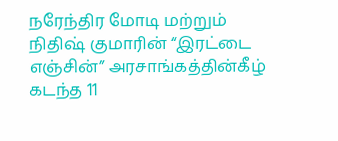நரேந்திர மோடி மற்றும் நிதிஷ் குமாரின் “இரட்டை எஞ்சின்” அரசாங்கத்தின்கீழ் கடந்த 11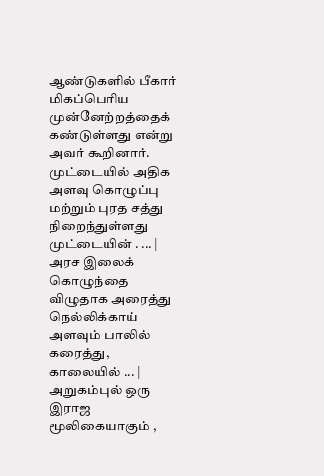ஆண்டுகளில் பீகார் மிகப்பெரிய முன்னேற்றத்தைக் கண்டுள்ளது என்று அவர் கூறினார்.
முட்டையில் அதிக அளவு கொழுப்பு மற்றும் புரத சத்து நிறைந்துள்ளது முட்டையின் . ... |
அரச இலைக் கொழுந்தை விழுதாக அரைத்து நெல்லிக்காய் அளவும் பாலில் கரைத்து, காலையில் ... |
அறுகம்புல் ஒரு இராஜ மூலிகையாகும் ,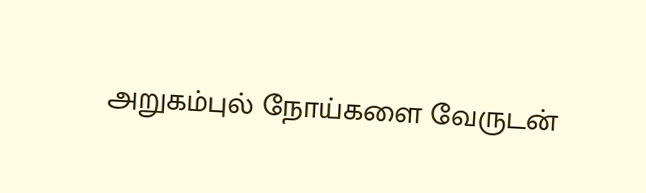அறுகம்புல் நோய்களை வேருடன்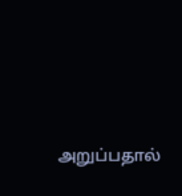அறுப்பதால்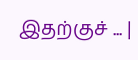இதற்குச் ... |